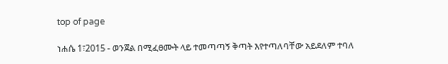top of page

ነሐሴ 1፣2015 - ወንጀል በሚፈፀሙት ላይ ተመጣጣኝ ቅጣት እየተጣለባቸው አይደለም ተባለ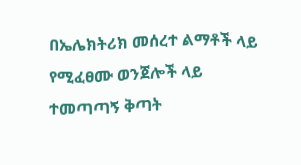በኤሌክትሪክ መሰረተ ልማቶች ላይ የሚፈፀሙ ወንጀሎች ላይ ተመጣጣኝ ቅጣት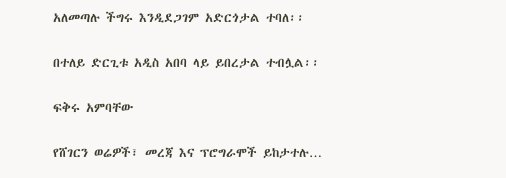አለመጣሉ ችግሩ እንዲደጋገም አድርጎታል ተባለ፡፡


በተለይ ድርጊቱ አዲስ አበባ ላይ ይበረታል ተብሏል፡፡


ፍቅሩ አምባቸው


የሸገርን ወሬዎች፣ መረጃ እና ፕሮግራሞች ይከታተሉ…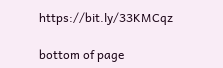https://bit.ly/33KMCqz

bottom of page